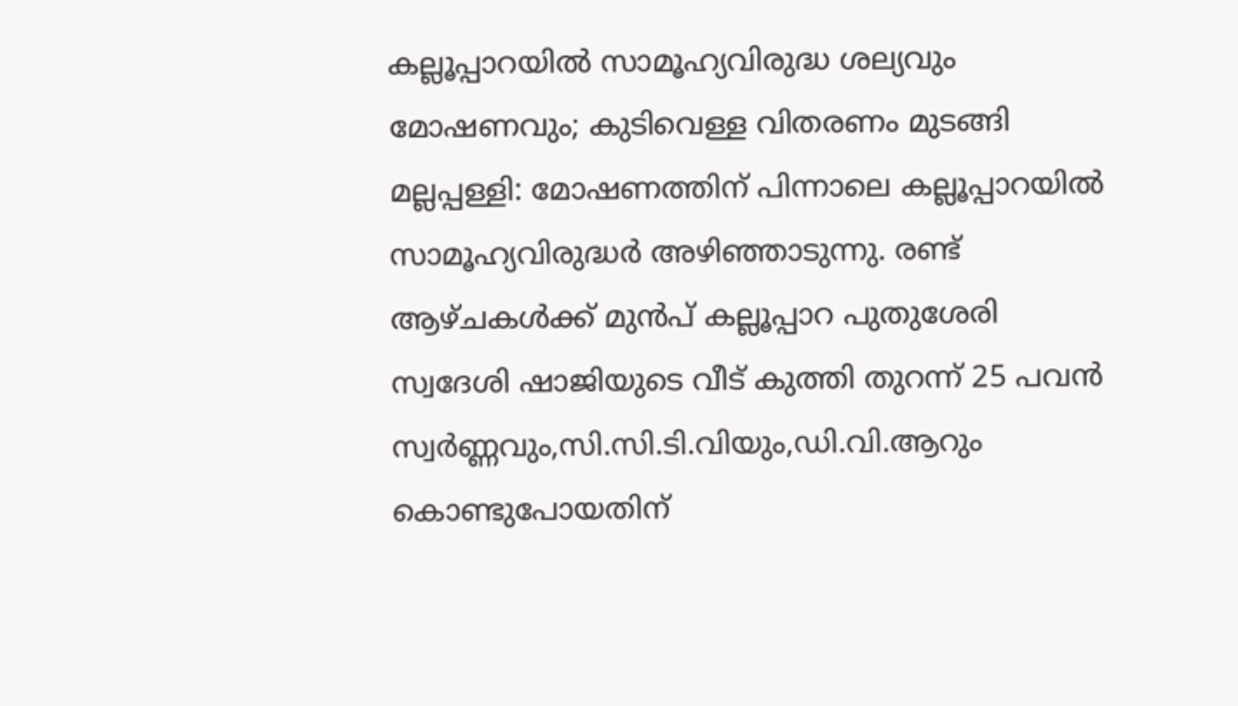കല്ലൂപ്പാറയിൽ സാമൂഹ്യവിരുദ്ധ ശല്യവും മോഷണവും; കുടിവെള്ള വിതരണം മുടങ്ങി
മല്ലപ്പള്ളി: മോഷണത്തിന് പിന്നാലെ കല്ലൂപ്പാറയിൽ സാമൂഹ്യവിരുദ്ധർ അഴിഞ്ഞാടുന്നു. രണ്ട് ആഴ്ചകൾക്ക് മുൻപ് കല്ലൂപ്പാറ പുതുശേരി സ്വദേശി ഷാജിയുടെ വീട് കുത്തി തുറന്ന് 25 പവൻ സ്വർണ്ണവും,സി.സി.ടി.വിയും,ഡി.വി.ആറും കൊണ്ടുപോയതിന്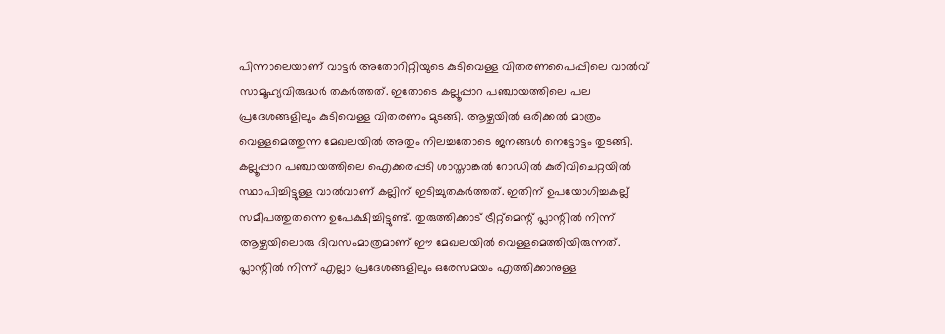പിന്നാലെയാണ് വാട്ടർ അതോറിറ്റിയുടെ കുടിവെള്ള വിതരണപൈപ്പിലെ വാൽവ് സാമൂഹ്യവിരുദ്ധർ തകർത്തത്. ഇതോടെ കല്ലൂപ്പാറ പഞ്ചായത്തിലെ പല പ്രദേശങ്ങളിലും കുടിവെള്ള വിതരണം മുടങ്ങി. ആഴ്ചയിൽ ഒരിക്കൽ മാത്രം വെള്ളമെത്തുന്ന മേഖലയിൽ അതും നിലച്ചതോടെ ജനങ്ങൾ നെട്ടോട്ടം തുടങ്ങി. കല്ലൂപ്പാറ പഞ്ചായത്തിലെ ഐക്കരപ്പടി ശാസ്താങ്കൽ റോഡിൽ കുരിവിചെറ്റയിൽ സ്ഥാപിച്ചിട്ടുള്ള വാൽവാണ് കല്ലിന് ഇടിച്ചുതകർത്തത്. ഇതിന് ഉപയോഗിച്ചകല്ല് സമീപത്തുതന്നെ ഉപേക്ഷിച്ചിട്ടുണ്ട്. തുരുത്തിക്കാട് ട്രീറ്റ്മെന്റ് പ്ലാന്റിൽ നിന്ന് ആഴ്ചയിലൊരു ദിവസംമാത്രമാണ് ഈ മേഖലയിൽ വെള്ളമെത്തിയിരുന്നത്. പ്ലാന്റിൽ നിന്ന് എല്ലാ പ്രദേശങ്ങളിലും ഒരേസമയം എത്തിക്കാനുള്ള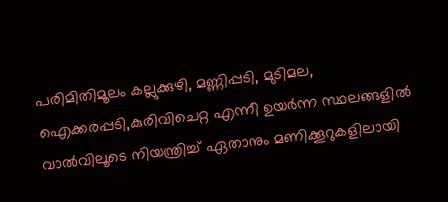പരിമിതിമൂലം കല്ലുക്കുഴി, മണ്ണിപ്പടി, മുടിമല, ഐക്കരപ്പടി,കുരിവിചെറ്റ എന്നീ ഉയർന്ന സ്ഥലങ്ങളിൽ വാൽവിലൂടെ നിയന്ത്രിച്ച് ഏതാനും മണിക്കൂറുകളിലായി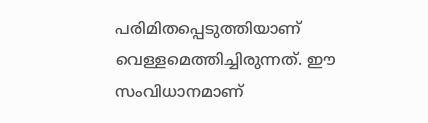പരിമിതപ്പെടുത്തിയാണ് വെള്ളമെത്തിച്ചിരുന്നത്. ഈ സംവിധാനമാണ്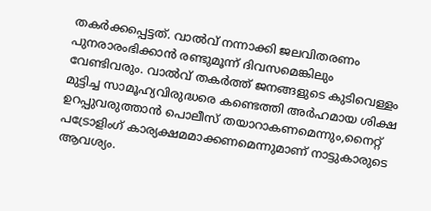തകർക്കപ്പെട്ടത്. വാൽവ് നന്നാക്കി ജലവിതരണം പുനരാരംഭിക്കാൻ രണ്ടുമൂന്ന് ദിവസമെങ്കിലും വേണ്ടിവരും. വാൽവ് തകർത്ത് ജനങ്ങളുടെ കുടിവെള്ളം മുട്ടിച്ച സാമൂഹ്യവിരുദ്ധരെ കണ്ടെത്തി അർഹമായ ശിക്ഷ ഉറപ്പുവരുത്താൻ പൊലീസ് തയാറാകണമെന്നും,നൈറ്റ് പട്രോളിംഗ് കാര്യക്ഷമമാക്കണമെന്നുമാണ് നാട്ടുകാരുടെ ആവശ്യം.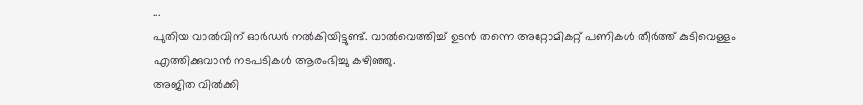...
പുതിയ വാൽവിന് ഓർഡർ നൽകിയിട്ടുണ്ട്. വാൽവെത്തിച്ച് ഉടൻ തന്നെ അറ്റോമികറ്റ് പണികൾ തീർത്ത് കുടിവെള്ളം എത്തിക്കുവാൻ നടപടികൾ ആരംഭിച്ചു കഴിഞ്ഞു.
അജിത വിൽക്കി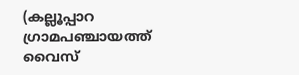(കല്ലൂപ്പാറ ഗ്രാമപഞ്ചായത്ത്
വൈസ്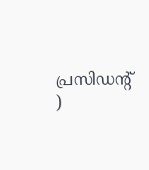പ്രസിഡന്റ് )